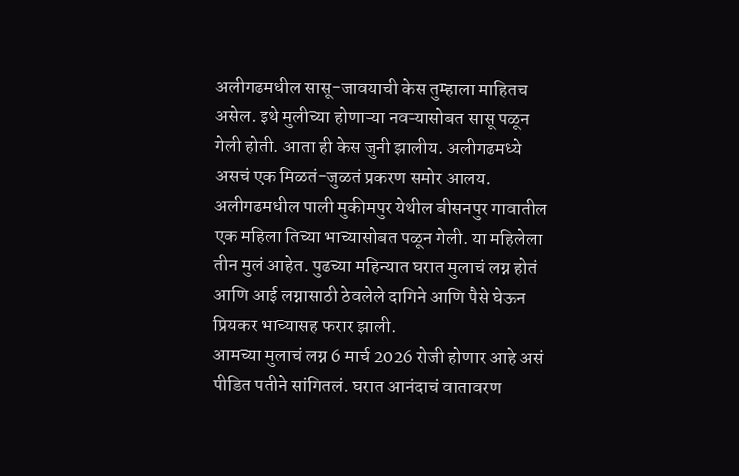अलीगढमधील सासू-जावयाची केस तुम्हाला माहितच असेल. इथे मुलीच्या होणाऱ्या नवऱ्यासोबत सासू पळून गेली होती. आता ही केस जुनी झालीय. अलीगढमध्ये असचं एक मिळतं-जुळतं प्रकरण समोर आलय. अलीगढमधील पाली मुकीमपुर येथील बीसनपुर गावातील एक महिला तिच्या भाच्यासोबत पळून गेली. या महिलेला तीन मुलं आहेत. पुढच्या महिन्यात घरात मुलाचं लग्न होतं आणि आई लग्नासाठी ठेवलेले दागिने आणि पैसे घेऊन प्रियकर भाच्यासह फरार झाली.
आमच्या मुलाचं लग्न 6 मार्च 2026 रोजी होणार आहे असं पीडित पतीने सांगितलं. घरात आनंदाचं वातावरण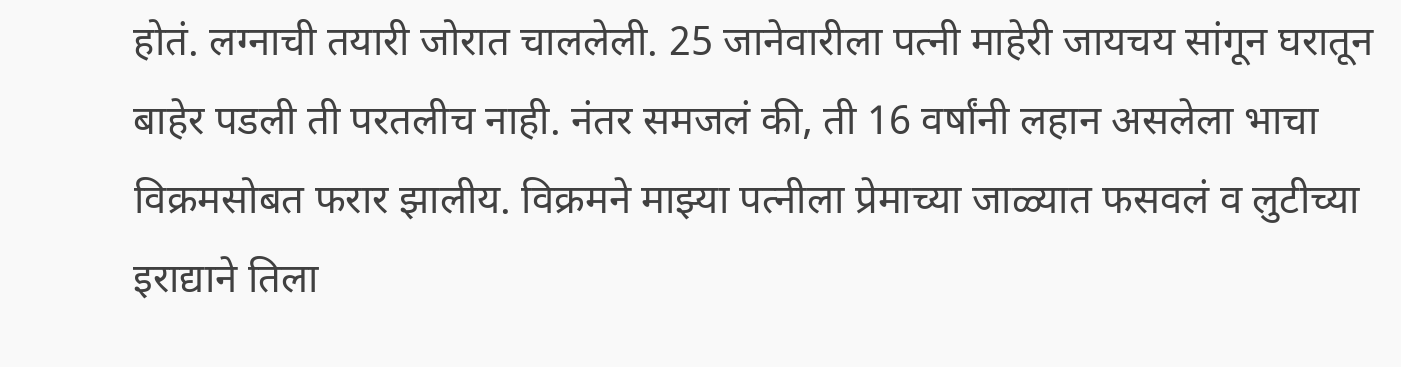होतं. लग्नाची तयारी जोरात चाललेली. 25 जानेवारीला पत्नी माहेरी जायचय सांगून घरातून बाहेर पडली ती परतलीच नाही. नंतर समजलं की, ती 16 वर्षांनी लहान असलेला भाचा विक्रमसोबत फरार झालीय. विक्रमने माझ्या पत्नीला प्रेमाच्या जाळ्यात फसवलं व लुटीच्या इराद्याने तिला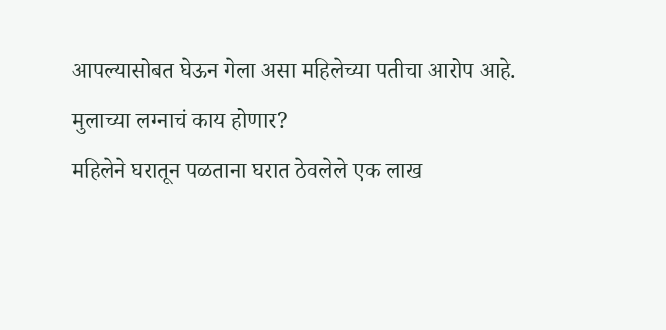आपल्यासोबत घेऊन गेला असा महिलेच्या पतीचा आरोप आहे.
मुलाच्या लग्नाचं काय होणार?
महिलेने घरातून पळताना घरात ठेवलेले एक लाख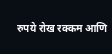रुपये रोख रक्कम आणि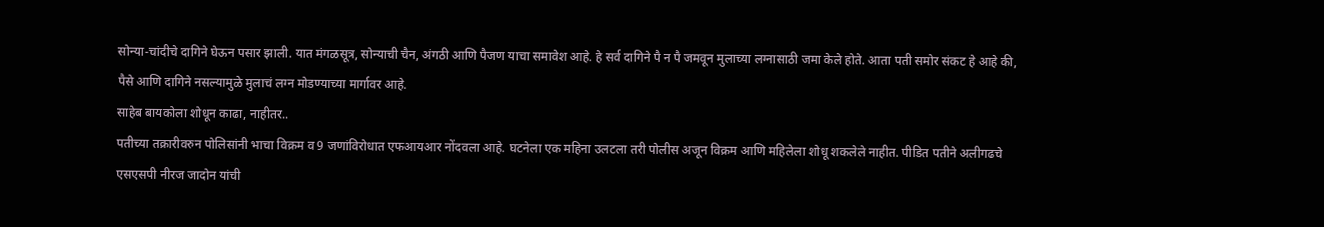सोन्या-चांदीचे दागिने घेऊन पसार झाली. यात मंगळसूत्र, सोन्याची चैन, अंगठी आणि पैजण याचा समावेश आहे. हे सर्व दागिने पै न पै जमवून मुलाच्या लग्नासाठी जमा केले होते. आता पती समोर संकट हे आहे की, पैसे आणि दागिने नसल्यामुळे मुलाचं लग्न मोडण्याच्या मार्गावर आहे.
साहेब बायकोला शोधून काढा, नाहीतर..
पतीच्या तक्रारीवरुन पोलिसांनी भाचा विक्रम व 9 जणांविरोधात एफआयआर नोंदवला आहे. घटनेला एक महिना उलटला तरी पोलीस अजून विक्रम आणि महिलेला शोधू शकलेले नाहीत. पीडित पतीने अलीगढचे एसएसपी नीरज जादोन यांची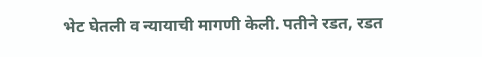भेट घेतली व न्यायाची मागणी केली. पतीने रडत, रडत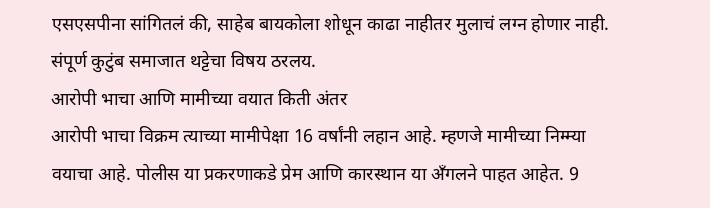एसएसपीना सांगितलं की, साहेब बायकोला शोधून काढा नाहीतर मुलाचं लग्न होणार नाही. संपूर्ण कुटुंब समाजात थट्टेचा विषय ठरलय.
आरोपी भाचा आणि मामीच्या वयात किती अंतर
आरोपी भाचा विक्रम त्याच्या मामीपेक्षा 16 वर्षांनी लहान आहे. म्हणजे मामीच्या निम्म्या वयाचा आहे. पोलीस या प्रकरणाकडे प्रेम आणि कारस्थान या अँगलने पाहत आहेत. 9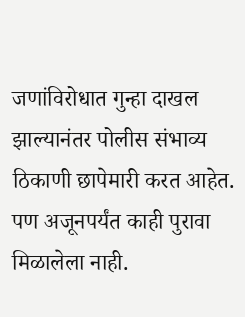जणांविरोधात गुन्हा दाखल झाल्यानंतर पोलीस संभाव्य ठिकाणी छापेमारी करत आहेत. पण अजूनपर्यंत काही पुरावा मिळालेला नाही.